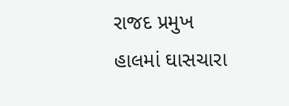રાજદ પ્રમુખ હાલમાં ઘાસચારા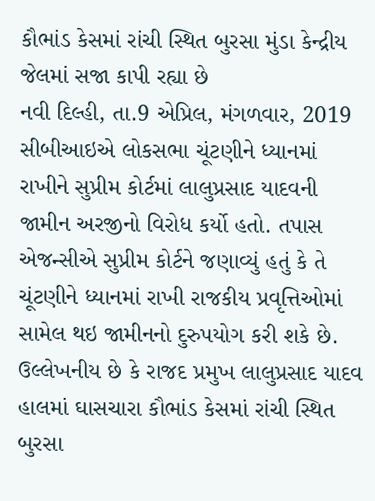કૌભાંડ કેસમાં રાંચી સ્થિત બુરસા મુંડા કેન્દ્રીય જેલમાં સજા કાપી રહ્યા છે
નવી દિલ્હી, તા.9 એપ્રિલ, મંગળવાર, 2019
સીબીઆઇએ લોકસભા ચૂંટણીને ધ્યાનમાં રાખીને સુપ્રીમ કોર્ટમાં લાલુપ્રસાદ યાદવની જામીન અરજીનો વિરોધ કર્યો હતો. તપાસ એજન્સીએ સુપ્રીમ કોર્ટને જણાવ્યું હતું કે તે ચૂંટણીને ધ્યાનમાં રાખી રાજકીય પ્રવૃત્તિઓમાં સામેલ થઇ જામીનનો દુરુપયોગ કરી શકે છે. ઉલ્લેખનીય છે કે રાજદ પ્રમુખ લાલુપ્રસાદ યાદવ હાલમાં ઘાસચારા કૌભાંડ કેસમાં રાંચી સ્થિત બુરસા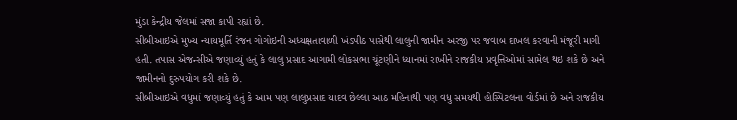મુંડા કેન્દ્રીય જેલમાં સજા કાપી રહ્યાં છે.
સીબીઆઇએ મુખ્ય ન્યાયમૂર્તિ રંજન ગોગોઇની અધ્યક્ષતાવાળી ખંડપીઠ પાસેથી લાલુની જામીન અરજી પર જવાબ દાખલ કરવાની મંજૂરી માગી હતી. તપાસ એજન્સીએ જણાવ્યું હતું કે લાલુ પ્રસાદ આગામી લોકસભા ચૂંટણીને ધ્યાનમાં રાખીને રાજકીય પ્રવૃત્તિઓમાં સામેલ થઇ શકે છે અને જામીનનો દુરુપયોગ કરી શકે છે.
સીબીઆઇએ વધુમાં જણાવ્યું હતું કે આમ પણ લાલુપ્રસાદ યાદવ છેલ્લા આઠ મહિનાથી પણ વધુ સમયથી હોસ્પિટલના વોર્ડમાં છે અને રાજકીય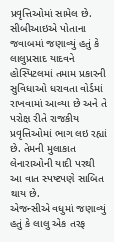પ્રવૃત્તિઓમાં સામેલ છે.
સીબીઆઇએ પોતાના જવાબમાં જણાવ્યું હતું કે લાલુપ્રસાદ યાદવને હોસ્પિટલમાં તમામ પ્રકારની સુવિધાઓ ધરાવતા વોર્ડમાં રાખવામાં આવ્યા છે અને તે પરોક્ષ રીતે રાજકીય પ્રવૃત્તિઓમાં ભાગ લઇ રહ્યાં છે. તેમની મુલાકાત લેનારાઓની યાદી પરથી આ વાત સ્પષ્ટપણે સાબિત થાય છે.
એજન્સીએ વધુમાં જણાવ્યું હતું કે લાલુ એક તરફ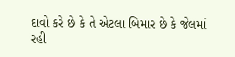દાવો કરે છે કે તે એટલા બિમાર છે કે જેલમાં રહી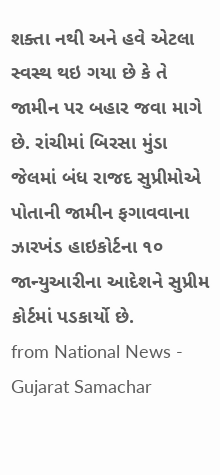શક્તા નથી અને હવે એટલા સ્વસ્થ થઇ ગયા છે કે તે જામીન પર બહાર જવા માગે છે. રાંચીમાં બિરસા મુંડા જેલમાં બંધ રાજદ સુપ્રીમોએ પોતાની જામીન ફગાવવાના ઝારખંડ હાઇકોર્ટના ૧૦ જાન્યુઆરીના આદેશને સુપ્રીમ કોર્ટમાં પડકાર્યો છે.
from National News - Gujarat Samachar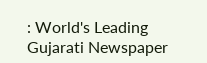: World's Leading Gujarati Newspaper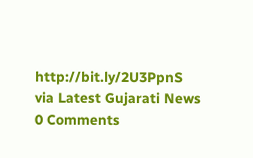http://bit.ly/2U3PpnS
via Latest Gujarati News
0 Comments